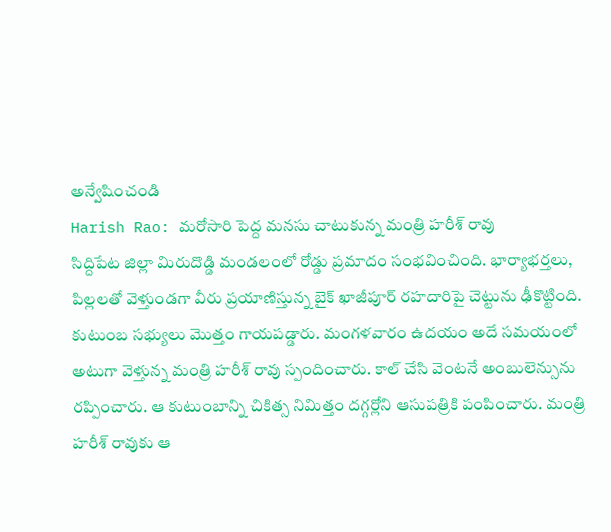అన్వేషించండి
Harish Rao: మరోసారి పెద్ద మనసు చాటుకున్న మంత్రి హరీశ్ రావు
సిద్దిపేట జిల్లా మిరుదొడ్డి మండలంలో రోడ్డు ప్రమాదం సంభవించింది. భార్యాభర్తలు, పిల్లలతో వెళ్తుండగా వీరు ప్రయాణిస్తున్న బైక్ ఖాజీపూర్ రహదారిపై చెట్టును ఢీకొట్టింది. కుటుంబ సభ్యులు మొత్తం గాయపడ్డారు. మంగళవారం ఉదయం అదే సమయంలో అటుగా వెళ్తున్న మంత్రి హరీశ్ రావు స్పందించారు. కాల్ చేసి వెంటనే అంబులెన్సును రప్పించారు. ఆ కుటుంబాన్ని చికిత్స నిమిత్తం దగ్గర్లోని ఆసుపత్రికి పంపించారు. మంత్రి హరీశ్ రావుకు ఆ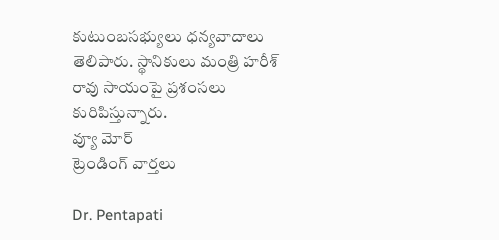కుటుంబసభ్యులు ధన్యవాదాలు తెలిపారు. స్థానికులు మంత్రి హరీశ్ రావు సాయంపై ప్రశంసలు కురిపిస్తున్నారు.
వ్యూ మోర్
ట్రెండింగ్ వార్తలు

Dr. Pentapati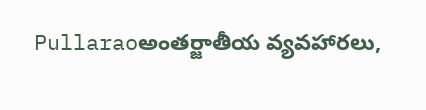Pullaraoఅంతర్జాతీయ వ్యవహారలు,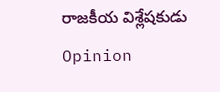రాజకీయ విశ్లేషకుడు
Opinion